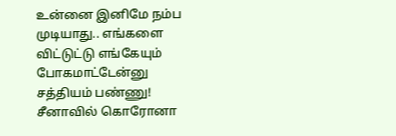உன்னை இனிமே நம்ப முடியாது.. எங்களை விட்டுட்டு எங்கேயும் போகமாட்டேன்னு சத்தியம் பண்ணு!
சீனாவில் கொரோனா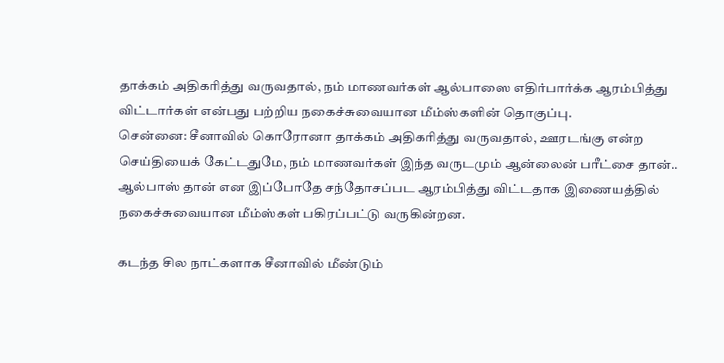தாக்கம் அதிகரித்து வருவதால், நம் மாணவர்கள் ஆல்பாஸை எதிர்பார்க்க ஆரம்பித்து விட்டார்கள் என்பது பற்றிய நகைச்சுவையான மீம்ஸ்களின் தொகுப்பு.
சென்னை: சீனாவில் கொரோனா தாக்கம் அதிகரித்து வருவதால், ஊரடங்கு என்ற செய்தியைக் கேட்டதுமே, நம் மாணவர்கள் இந்த வருடமும் ஆன்லைன் பரீட்சை தான்.. ஆல்பாஸ் தான் என இப்போதே சந்தோசப்பட ஆரம்பித்து விட்டதாக இணையத்தில் நகைச்சுவையான மீம்ஸ்கள் பகிரப்பட்டு வருகின்றன.

கடந்த சில நாட்களாக சீனாவில் மீண்டும்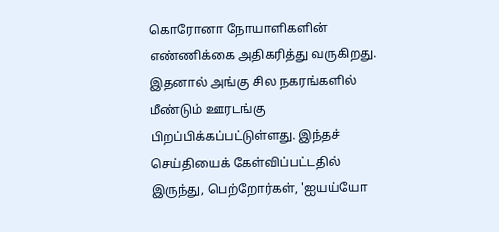கொரோனா நோயாளிகளின் எண்ணிக்கை அதிகரித்து வருகிறது. இதனால் அங்கு சில நகரங்களில் மீண்டும் ஊரடங்கு பிறப்பிக்கப்பட்டுள்ளது. இந்தச் செய்தியைக் கேள்விப்பட்டதில் இருந்து, பெற்றோர்கள், 'ஐயய்யோ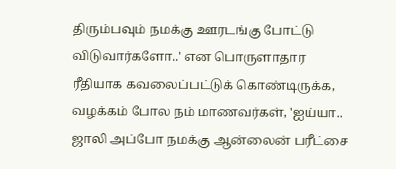திரும்பவும் நமக்கு ஊரடங்கு போட்டு விடுவார்களோ..' என பொருளாதார ரீதியாக கவலைப்பட்டுக் கொண்டிருக்க, வழக்கம் போல நம் மாணவர்கள், 'ஐய்யா.. ஜாலி அப்போ நமக்கு ஆன்லைன் பரீட்சை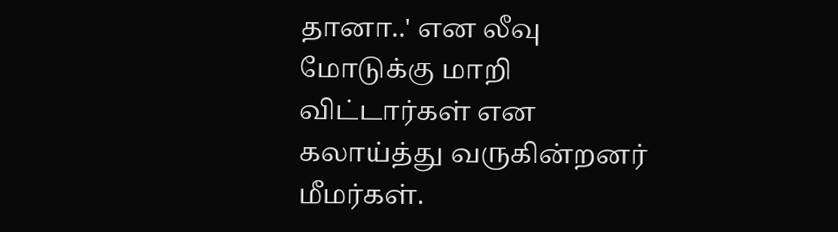தானா..' என லீவு மோடுக்கு மாறி விட்டார்கள் என கலாய்த்து வருகின்றனர் மீமர்கள்.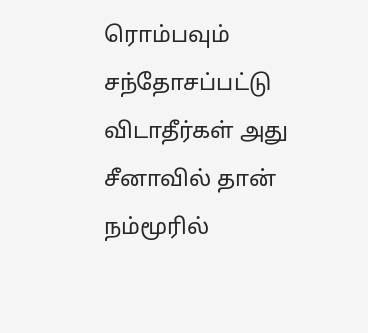ரொம்பவும் சந்தோசப்பட்டு விடாதீர்கள் அது சீனாவில் தான் நம்மூரில்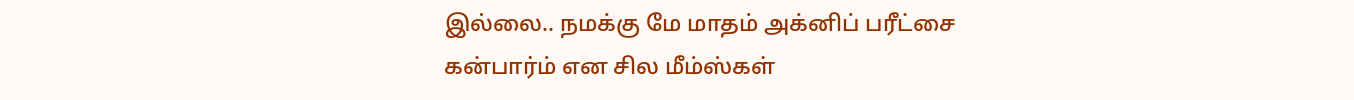இல்லை.. நமக்கு மே மாதம் அக்னிப் பரீட்சை கன்பார்ம் என சில மீம்ஸ்கள்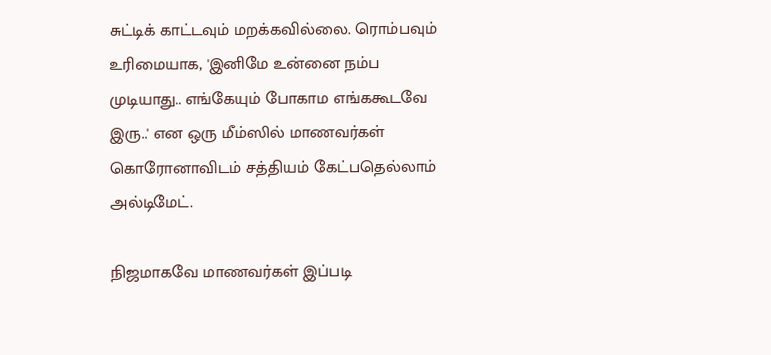சுட்டிக் காட்டவும் மறக்கவில்லை. ரொம்பவும் உரிமையாக, 'இனிமே உன்னை நம்ப முடியாது.. எங்கேயும் போகாம எங்ககூடவே இரு..' என ஒரு மீம்ஸில் மாணவர்கள் கொரோனாவிடம் சத்தியம் கேட்பதெல்லாம் அல்டிமேட்.

நிஜமாகவே மாணவர்கள் இப்படி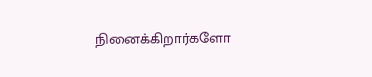நினைக்கிறார்களோ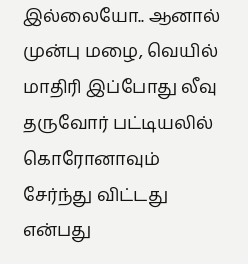இல்லையோ.. ஆனால் முன்பு மழை, வெயில் மாதிரி இப்போது லீவு தருவோர் பட்டியலில் கொரோனாவும் சேர்ந்து விட்டது என்பது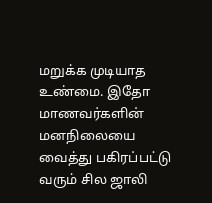மறுக்க முடியாத உண்மை. இதோ மாணவர்களின் மனநிலையை வைத்து பகிரப்பட்டு வரும் சில ஜாலி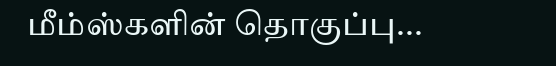மீம்ஸ்களின் தொகுப்பு...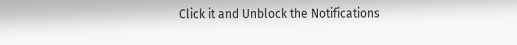Click it and Unblock the Notifications